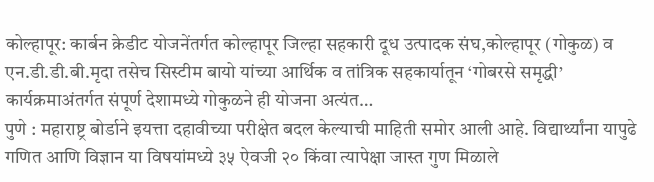कोल्हापूर: कार्बन क्रेडीट योजनेंतर्गत कोल्हापूर जिल्हा सहकारी दूध उत्पादक संघ,कोल्हापूर (गोकुळ) व एन.डी.डी.बी.मृदा तसेच सिस्टीम बायो यांच्या आर्थिक व तांत्रिक सहकार्यातून ‘गोबरसे समृद्धी’ कार्यक्रमाअंतर्गत संपूर्ण देशामध्ये गोकुळने ही योजना अत्यंत…
पुणे : महाराष्ट्र बोर्डाने इयत्ता दहावीच्या परीक्षेत बदल केल्याची माहिती समोर आली आहे. विद्यार्थ्यांना यापुढे गणित आणि विज्ञान या विषयांमध्ये ३५ ऐवजी २० किंवा त्यापेक्षा जास्त गुण मिळाले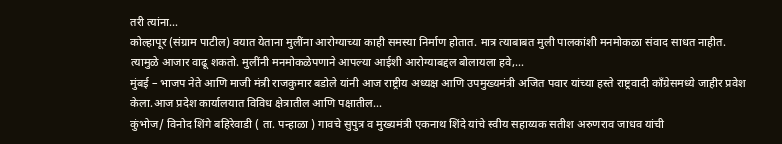तरी त्यांना…
कोल्हापूर (संग्राम पाटील) वयात येताना मुलींना आरोग्याच्या काही समस्या निर्माण होतात. मात्र त्याबाबत मुली पालकांशी मनमोकळा संवाद साधत नाहीत. त्यामुळे आजार वाढू शकतो. मुलींनी मनमोकळेपणाने आपल्या आईशी आरोग्याबद्दल बोलायला हवे,…
मुंबई – भाजप नेते आणि माजी मंत्री राजकुमार बडोले यांनी आज राष्ट्रीय अध्यक्ष आणि उपमुख्यमंत्री अजित पवार यांच्या हस्ते राष्ट्रवादी काँग्रेसमध्ये जाहीर प्रवेश केला.आज प्रदेश कार्यालयात विविध क्षेत्रातील आणि पक्षातील…
कुंभोज/ विनोद शिंगे बहिरेवाडी ( ता. पन्हाळा ) गावचे सुपुत्र व मुख्यमंत्री एकनाथ शिंदे यांचे स्वीय सहाय्यक सतीश अरुणराव जाधव यांची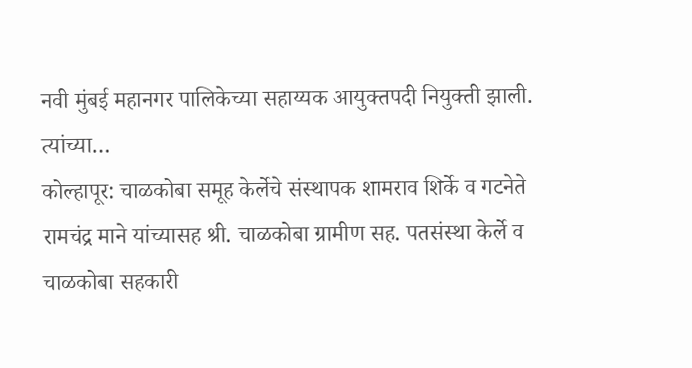नवी मुंबई महानगर पालिकेच्या सहाय्यक आयुक्तपदी नियुक्ती झाली. त्यांच्या…
कोल्हापूर: चाळकोबा समूह केर्लेचे संस्थापक शामराव शिर्के व गटनेते रामचंद्र माने यांच्यासह श्री. चाळकोबा ग्रामीण सह. पतसंस्था केर्ले व चाळकोबा सहकारी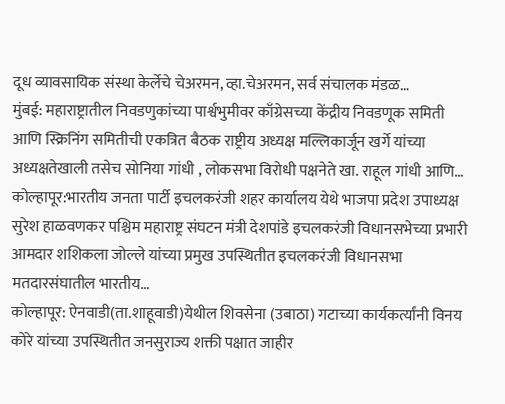दूध व्यावसायिक संस्था केर्लेचे चेअरमन, व्हा.चेअरमन, सर्व संचालक मंडळ…
मुंबई: महाराष्ट्रातील निवडणुकांच्या पार्श्वभुमीवर काँग्रेसच्या केंद्रीय निवडणूक समिती आणि स्क्रिनिंग समितीची एकत्रित बैठक राष्ट्रीय अध्यक्ष मल्लिकार्जून खर्गे यांच्या अध्यक्षतेखाली तसेच सोनिया गांधी , लोकसभा विरोधी पक्षनेते खा. राहूल गांधी आणि…
कोल्हापूर:भारतीय जनता पार्टी इचलकरंजी शहर कार्यालय येथे भाजपा प्रदेश उपाध्यक्ष सुरेश हाळवणकर पश्चिम महाराष्ट्र संघटन मंत्री देशपांडे इचलकरंजी विधानसभेच्या प्रभारी आमदार शशिकला जोल्ले यांच्या प्रमुख उपस्थितीत इचलकरंजी विधानसभा मतदारसंघातील भारतीय…
कोल्हापूर: ऐनवाडी(ता.शाहूवाडी)येथील शिवसेना (उबाठा) गटाच्या कार्यकर्त्यांनी विनय कोरे यांच्या उपस्थितीत जनसुराज्य शक्ती पक्षात जाहीर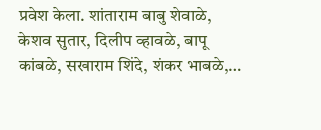प्रवेश केला. शांताराम बाबु शेवाळे, केशव सुतार, दिलीप व्हावळे, बापू कांबळे, सखाराम शिंदे, शंकर भाबळे,…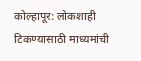कोल्हापूर: लोकशाही टिकण्यासाठी माध्यमांची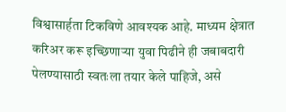विश्वासार्हता टिकविणे आवश्यक आहे. माध्यम क्षेत्रात करिअर करू इच्छिणाऱ्या युवा पिढीने ही जबाबदारी पेलण्यासाठी स्वतःला तयार केले पाहिजे, असे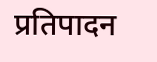प्रतिपादन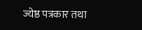ज्येष्ठ पत्रकार तथा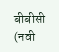बीबीसी (नवी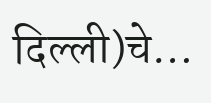दिल्ली)चे…